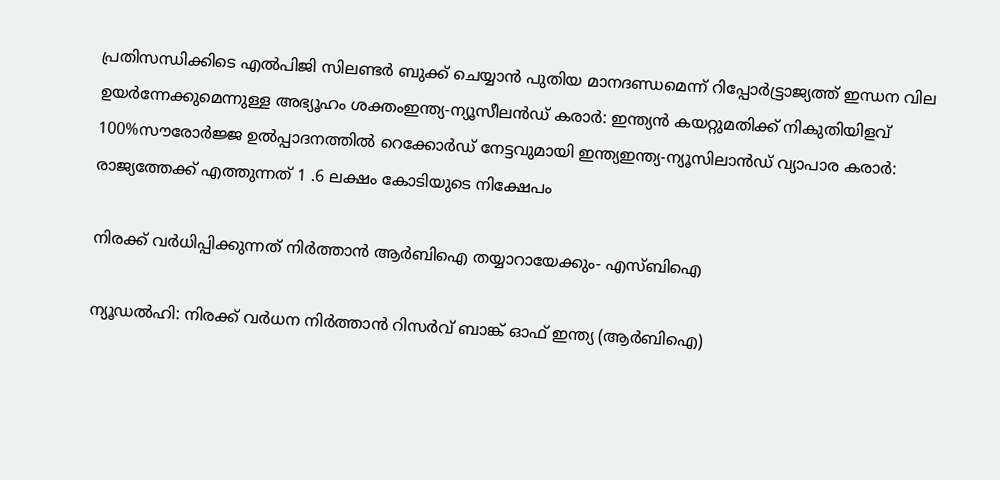പ്രതിസന്ധിക്കിടെ എൽപിജി സിലണ്ടർ ബുക്ക് ചെയ്യാൻ പുതിയ മാനദണ്ഡമെന്ന് റിപ്പോര്‍ട്ട്രാജ്യത്ത് ഇന്ധന വില ഉയർന്നേക്കുമെന്നുള്ള അഭ്യൂഹം ശക്തംഇന്ത്യ-ന്യൂസീലൻഡ് കരാർ: ഇന്ത്യൻ കയറ്റുമതിക്ക് നികുതിയിളവ് 100%സൗരോർജ്ജ ഉൽപ്പാദനത്തിൽ റെക്കോർഡ് നേട്ടവുമായി ഇന്ത്യഇന്ത്യ-ന്യൂസിലാൻഡ് വ്യാപാര കരാർ: രാജ്യത്തേക്ക് എത്തുന്നത് 1 .6 ലക്ഷം കോടിയുടെ നിക്ഷേപം

നിരക്ക് വര്‍ധിപ്പിക്കുന്നത് നിര്‍ത്താന്‍ ആര്‍ബിഐ തയ്യാറായേക്കും- എസ്ബിഐ

ന്യൂഡല്‍ഹി: നിരക്ക് വര്‍ധന നിര്‍ത്താന്‍ റിസര്‍വ് ബാങ്ക് ഓഫ് ഇന്ത്യ (ആര്‍ബിഐ)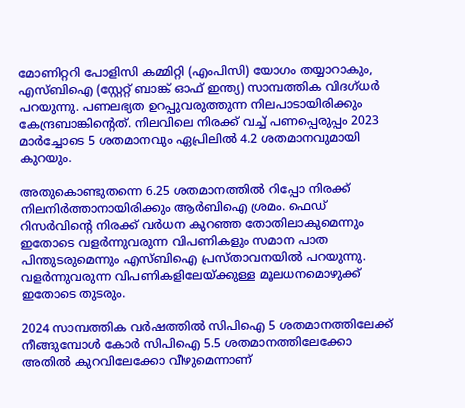മോണിറ്ററി പോളിസി കമ്മിറ്റി (എംപിസി) യോഗം തയ്യാറാകും, എസ്ബിഐ (സ്റ്റേറ്റ് ബാങ്ക് ഓഫ് ഇന്ത്യ) സാമ്പത്തിക വിദഗ്ധര്‍ പറയുന്നു. പണലഭ്യത ഉറപ്പുവരുത്തുന്ന നിലപാടായിരിക്കും കേന്ദ്രബാങ്കിന്റെത്. നിലവിലെ നിരക്ക് വച്ച് പണപ്പെരുപ്പം 2023 മാര്‍ച്ചോടെ 5 ശതമാനവും ഏപ്രിലില്‍ 4.2 ശതമാനവുമായി കുറയും.

അതുകൊണ്ടുതന്നെ 6.25 ശതമാനത്തില്‍ റിപ്പോ നിരക്ക് നിലനിര്‍ത്താനായിരിക്കും ആര്‍ബിഐ ശ്രമം. ഫെഡ് റിസര്‍വിന്റെ നിരക്ക് വര്‍ധന കുറഞ്ഞ തോതിലാകുമെന്നും ഇതോടെ വളര്‍ന്നുവരുന്ന വിപണികളും സമാന പാത പിന്തുടരുമെന്നും എസ്ബിഐ പ്രസ്താവനയില്‍ പറയുന്നു. വളര്‍ന്നുവരുന്ന വിപണികളിലേയ്ക്കുള്ള മൂലധനമൊഴുക്ക് ഇതോടെ തുടരും.

2024 സാമ്പത്തിക വര്‍ഷത്തില്‍ സിപിഐ 5 ശതമാനത്തിലേക്ക് നീങ്ങുമ്പോള്‍ കോര്‍ സിപിഐ 5.5 ശതമാനത്തിലേക്കോ അതില്‍ കുറവിലേക്കോ വീഴുമെന്നാണ്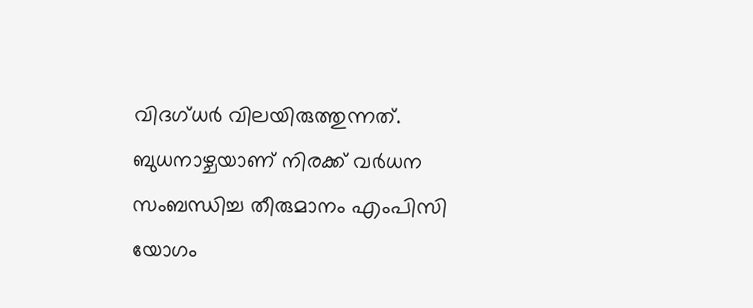വിദഗ്ധര്‍ വിലയിരുത്തുന്നത്. ബുധനാഴ്ചയാണ് നിരക്ക് വര്‍ധന സംബന്ധിച്ച തീരുമാനം എംപിസി യോഗം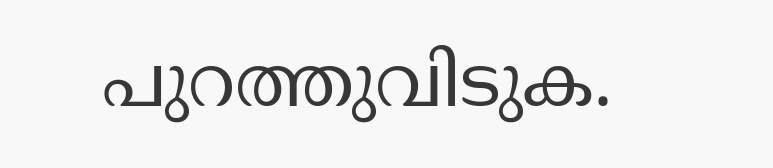പുറത്തുവിടുക.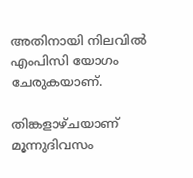അതിനായി നിലവില്‍ എംപിസി യോഗം ചേരുകയാണ്.

തിങ്കളാഴ്ചയാണ് മൂന്നുദിവസം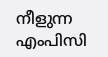നീളുന്ന എംപിസി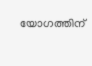യോഗത്തിന്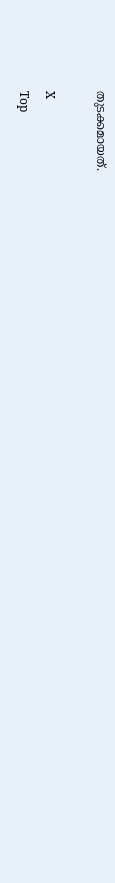തുടക്കമായത്.

X
Top